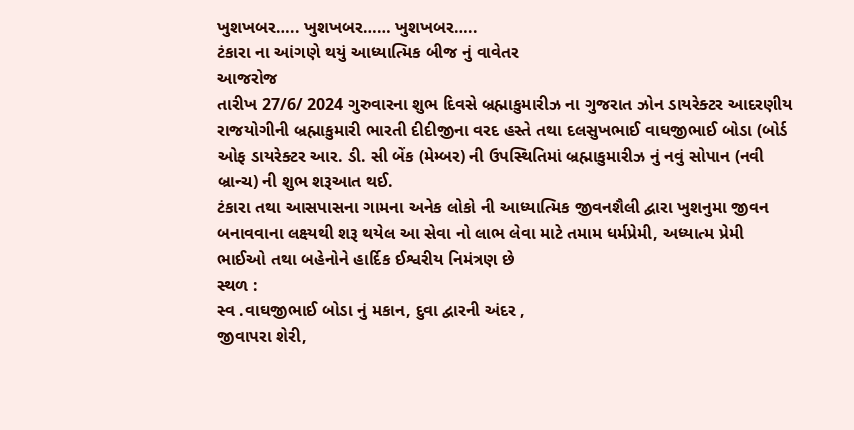ખુશખબર….. ખુશખબર…… ખુશખબર…..
ટંકારા ના આંગણે થયું આધ્યાત્મિક બીજ નું વાવેતર
આજરોજ
તારીખ 27/6/ 2024 ગુરુવારના શુભ દિવસે બ્રહ્માકુમારીઝ ના ગુજરાત ઝોન ડાયરેક્ટર આદરણીય રાજયોગીની બ્રહ્માકુમારી ભારતી દીદીજીના વરદ હસ્તે તથા દલસુખભાઈ વાઘજીભાઈ બોડા (બોર્ડ ઓફ ડાયરેક્ટર આર. ડી. સી બેંક (મેમ્બર) ની ઉપસ્થિતિમાં બ્રહ્માકુમારીઝ નું નવું સોપાન (નવી બ્રાન્ચ) ની શુભ શરૂઆત થઈ.
ટંકારા તથા આસપાસના ગામના અનેક લોકો ની આધ્યાત્મિક જીવનશૈલી દ્વારા ખુશનુમા જીવન બનાવવાના લક્ષ્યથી શરૂ થયેલ આ સેવા નો લાભ લેવા માટે તમામ ધર્મપ્રેમી, અધ્યાત્મ પ્રેમી ભાઈઓ તથા બહેનોને હાર્દિક ઈશ્વરીય નિમંત્રણ છે
સ્થળ :
સ્વ .વાઘજીભાઈ બોડા નું મકાન, દુવા દ્વારની અંદર ,
જીવાપરા શેરી,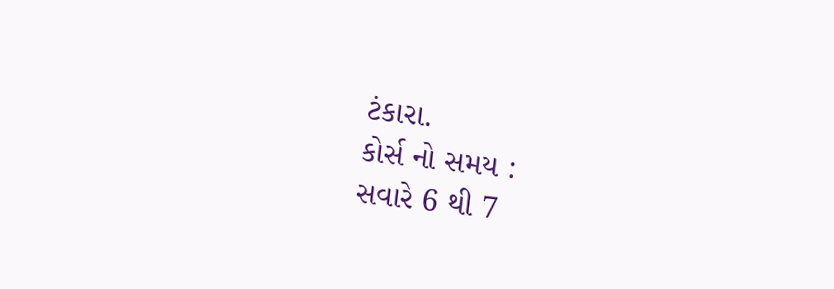ટંકારા.
કોર્સ નો સમય :
સવારે 6 થી 7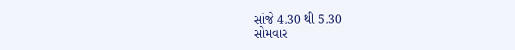સાંજે 4.30 થી 5.30
સોમવાર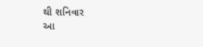થી શનિવાર
આ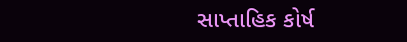સાપ્તાહિક કોર્ષ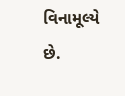વિનામૂલ્યે છે.